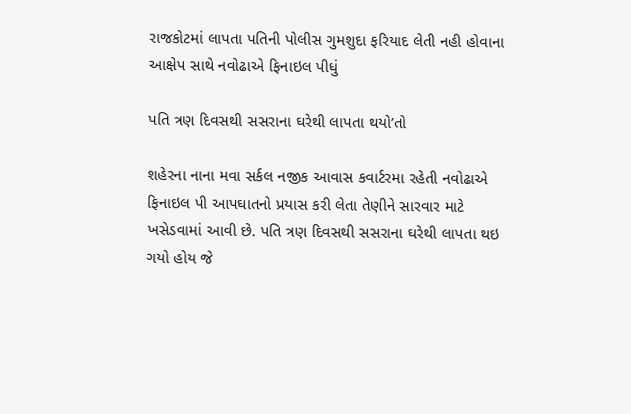રાજકોટમાં લાપતા પતિની પોલીસ ગુમશુદા ફરિયાદ લેતી નહી હોવાના આક્ષેપ સાથે નવોઢાએ ફિનાઇલ પીધું

પતિ ત્રણ દિવસથી સસરાના ઘરેથી લાપતા થયો’તો

શહેરના નાના મવા સર્કલ નજીક આવાસ કવાર્ટરમા રહેતી નવોઢાએ ફિનાઇલ પી આપઘાતનો પ્રયાસ કરી લેતા તેણીને સારવાર માટે ખસેડવામાં આવી છે. પતિ ત્રણ દિવસથી સસરાના ઘરેથી લાપતા થઇ ગયો હોય જે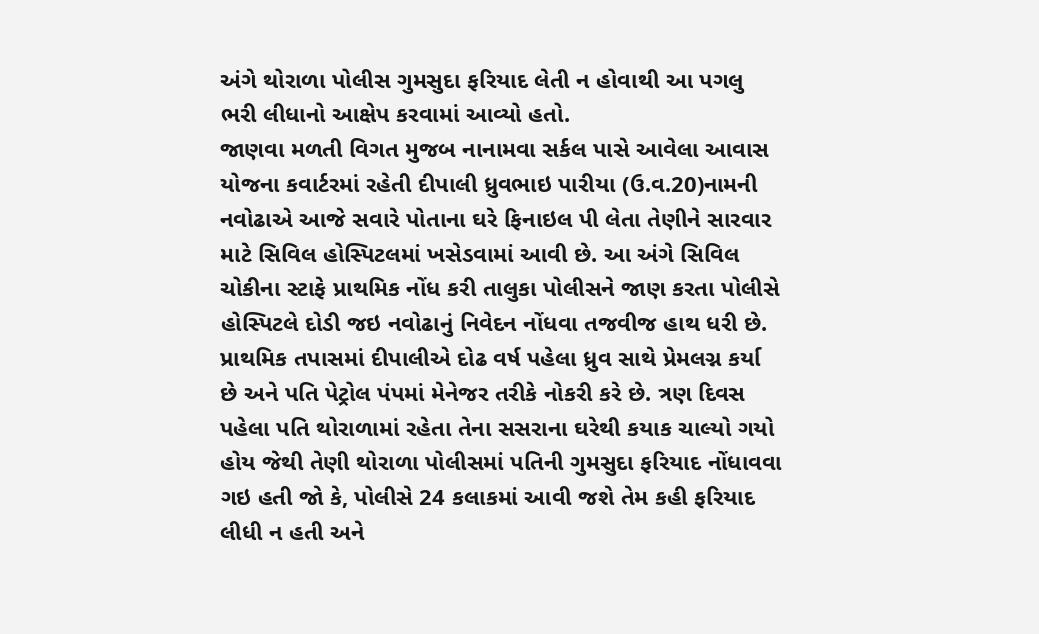અંગે થોરાળા પોલીસ ગુમસુદા ફરિયાદ લેતી ન હોવાથી આ પગલુ ભરી લીધાનો આક્ષેપ કરવામાં આવ્યો હતો.
જાણવા મળતી વિગત મુજબ નાનામવા સર્કલ પાસે આવેલા આવાસ યોજના કવાર્ટરમાં રહેતી દીપાલી ધ્રુવભાઇ પારીયા (ઉ.વ.20)નામની નવોઢાએ આજે સવારે પોતાના ઘરે ફિનાઇલ પી લેતા તેણીને સારવાર માટે સિવિલ હોસ્પિટલમાં ખસેડવામાં આવી છે. આ અંગે સિવિલ ચોકીના સ્ટાફે પ્રાથમિક નોંધ કરી તાલુકા પોલીસને જાણ કરતા પોલીસે હોસ્પિટલે દોડી જઇ નવોઢાનું નિવેદન નોંધવા તજવીજ હાથ ધરી છે.
પ્રાથમિક તપાસમાં દીપાલીએ દોઢ વર્ષ પહેલા ધ્રુવ સાથે પ્રેમલગ્ન કર્યા છે અને પતિ પેટ્રોલ પંપમાં મેનેજર તરીકે નોકરી કરે છે. ત્રણ દિવસ પહેલા પતિ થોરાળામાં રહેતા તેના સસરાના ઘરેથી કયાક ચાલ્યો ગયો હોય જેથી તેણી થોરાળા પોલીસમાં પતિની ગુમસુદા ફરિયાદ નોંધાવવા ગઇ હતી જો કે, પોલીસે 24 કલાકમાં આવી જશે તેમ કહી ફરિયાદ લીધી ન હતી અને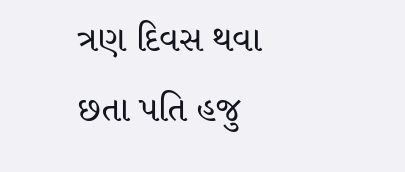ત્રણ દિવસ થવા છતા પતિ હજુ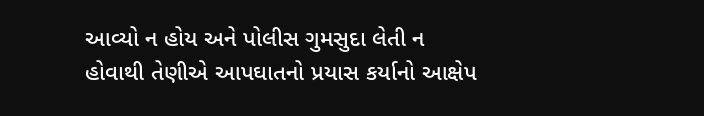આવ્યો ન હોય અને પોલીસ ગુમસુદા લેતી ન હોવાથી તેણીએ આપઘાતનો પ્રયાસ કર્યાનો આક્ષેપ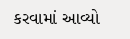કરવામાં આવ્યો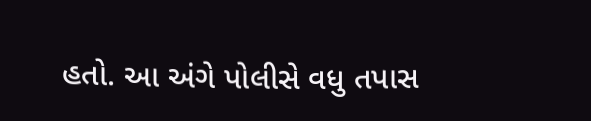હતો. આ અંગે પોલીસે વધુ તપાસ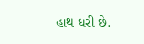હાથ ધરી છે.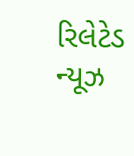રિલેટેડ ન્યૂઝ